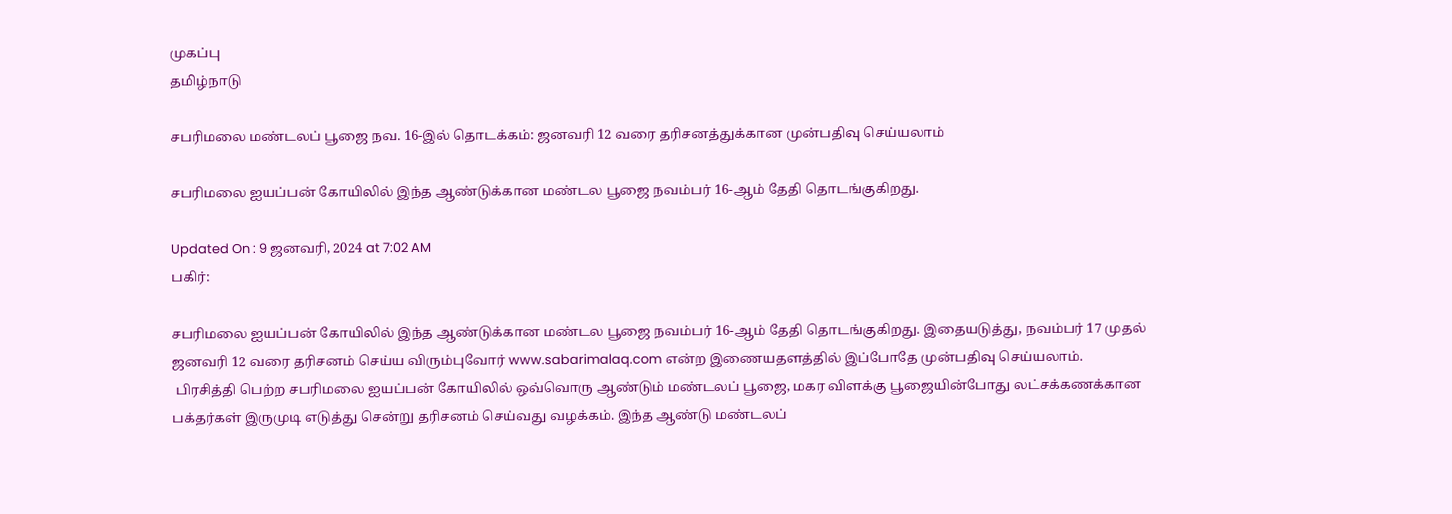முகப்பு
தமிழ்நாடு

சபரிமலை மண்டலப் பூஜை நவ. 16-இல் தொடக்கம்: ஜனவரி 12 வரை தரிசனத்துக்கான முன்பதிவு செய்யலாம்

சபரிமலை ஐயப்பன் கோயிலில் இந்த ஆண்டுக்கான மண்டல பூஜை நவம்பர் 16-ஆம் தேதி தொடங்குகிறது.

Updated On : 9 ஜனவரி, 2024 at 7:02 AM
பகிர்:

சபரிமலை ஐயப்பன் கோயிலில் இந்த ஆண்டுக்கான மண்டல பூஜை நவம்பர் 16-ஆம் தேதி தொடங்குகிறது. இதையடுத்து, நவம்பர் 17 முதல் ஜனவரி 12 வரை தரிசனம் செய்ய விரும்புவோர் www.sabarimalaq.com என்ற இணையதளத்தில் இப்போதே முன்பதிவு செய்யலாம்.
 பிரசித்தி பெற்ற சபரிமலை ஐயப்பன் கோயிலில் ஒவ்வொரு ஆண்டும் மண்டலப் பூஜை, மகர விளக்கு பூஜையின்போது லட்சக்கணக்கான பக்தர்கள் இருமுடி எடுத்து சென்று தரிசனம் செய்வது வழக்கம். இந்த ஆண்டு மண்டலப்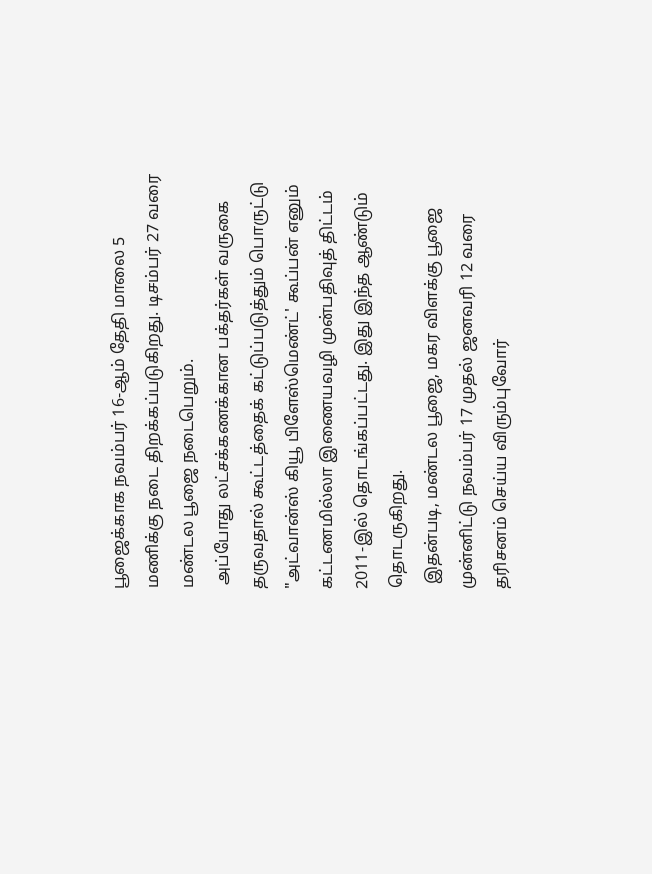பூஜைக்காக நவம்பர் 16-ஆம் தேதி மாலை 5 மணிக்கு நடை திறக்கப்படுகிறது. டிசம்பர் 27 வரை மண்டல பூஜை நடைபெறும்.
 அப்போது லட்சக்கணக்கான பக்தர்கள் வருகை தருவதால் கூட்டத்தைக் கட்டுப்படுத்தும் பொருட்டு "அட்வான்ஸ் கியூ பிளேஸ்மெண்ட்' கூப்பன் எனும் கட்டணமில்லா இணையவழி முன்பதிவுத் திட்டம் 2011-இல் தொடங்கப்பட்டது. இது இந்த ஆண்டும் தொடருகிறது.
 இதன்படி, மண்டல பூஜை, மகர விளக்கு பூஜை முன்னிட்டு நவம்பர் 17 முதல் ஜனவரி 12 வரை தரிசனம் செய்ய விரும்புவோர்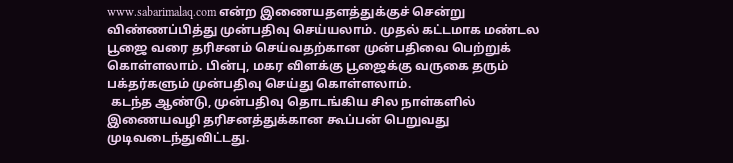www.sabarimalaq.com என்ற இணையதளத்துக்குச் சென்று விண்ணப்பித்து முன்பதிவு செய்யலாம். முதல் கட்டமாக மண்டல பூஜை வரை தரிசனம் செய்வதற்கான முன்பதிவை பெற்றுக் கொள்ளலாம். பின்பு, மகர விளக்கு பூஜைக்கு வருகை தரும் பக்தர்களும் முன்பதிவு செய்து கொள்ளலாம்.
 கடந்த ஆண்டு, முன்பதிவு தொடங்கிய சில நாள்களில் இணையவழி தரிசனத்துக்கான கூப்பன் பெறுவது முடிவடைந்துவிட்டது.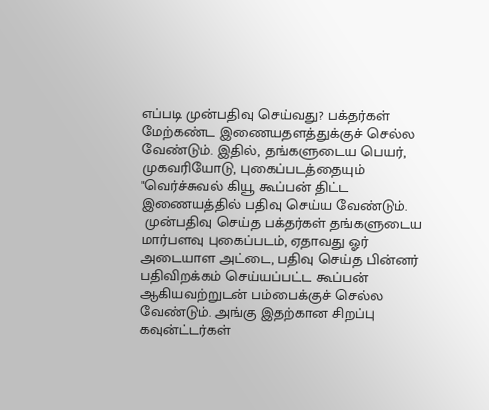எப்படி முன்பதிவு செய்வது? பக்தர்கள் மேற்கண்ட இணையதளத்துக்குச் செல்ல வேண்டும். இதில், தங்களுடைய பெயர், முகவரியோடு, புகைப்படத்தையும் "வெர்ச்சுவல் கியூ கூப்பன் திட்ட இணையத்தில் பதிவு செய்ய வேண்டும்.
 முன்பதிவு செய்த பக்தர்கள் தங்களுடைய மார்பளவு புகைப்படம், ஏதாவது ஓர் அடையாள அட்டை, பதிவு செய்த பின்னர் பதிவிறக்கம் செய்யப்பட்ட கூப்பன் ஆகியவற்றுடன் பம்பைக்குச் செல்ல வேண்டும். அங்கு இதற்கான சிறப்பு கவுன்ட்டர்கள்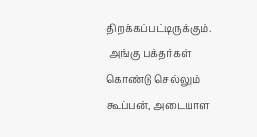திறக்கப்பட்டிருக்கும்.
 அங்கு பக்தர்கள் கொண்டு செல்லும் கூப்பன், அடையாள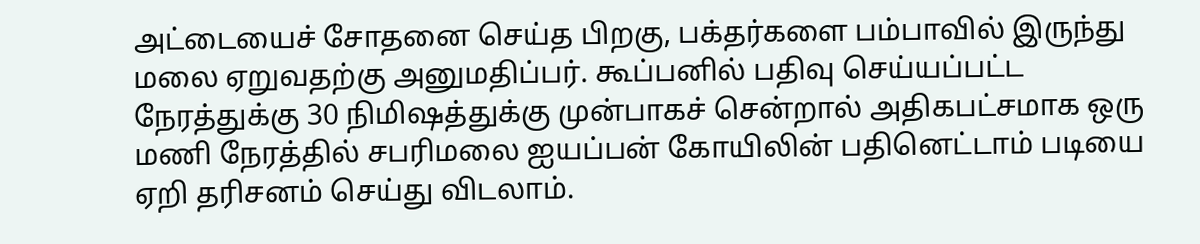அட்டையைச் சோதனை செய்த பிறகு, பக்தர்களை பம்பாவில் இருந்து மலை ஏறுவதற்கு அனுமதிப்பர். கூப்பனில் பதிவு செய்யப்பட்ட நேரத்துக்கு 30 நிமிஷத்துக்கு முன்பாகச் சென்றால் அதிகபட்சமாக ஒரு மணி நேரத்தில் சபரிமலை ஐயப்பன் கோயிலின் பதினெட்டாம் படியை ஏறி தரிசனம் செய்து விடலாம்.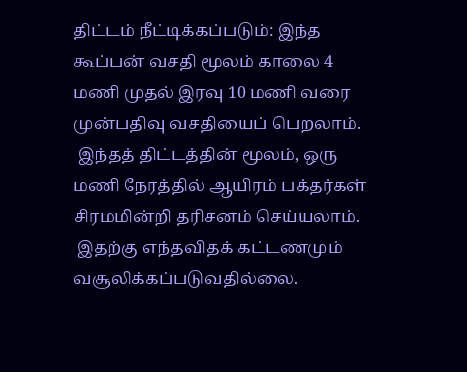திட்டம் நீட்டிக்கப்படும்: இந்த கூப்பன் வசதி மூலம் காலை 4 மணி முதல் இரவு 10 மணி வரை முன்பதிவு வசதியைப் பெறலாம்.
 இந்தத் திட்டத்தின் மூலம், ஒரு மணி நேரத்தில் ஆயிரம் பக்தர்கள் சிரமமின்றி தரிசனம் செய்யலாம்.
 இதற்கு எந்தவிதக் கட்டணமும் வசூலிக்கப்படுவதில்லை.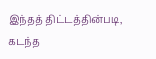இந்தத் திட்டத்தின்படி, கடந்த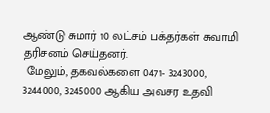ஆண்டு சுமார் 10 லட்சம் பக்தர்கள் சுவாமி தரிசனம் செய்தனர்.
 மேலும், தகவல்களை 0471- 3243000, 3244000, 3245000 ஆகிய அவசர உதவி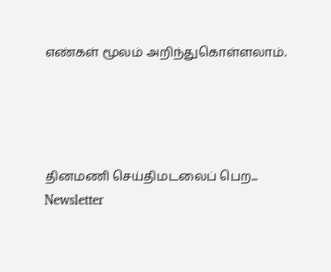எண்கள் மூலம் அறிந்துகொள்ளலாம்.




தினமணி செய்திமடலைப் பெற... Newsletter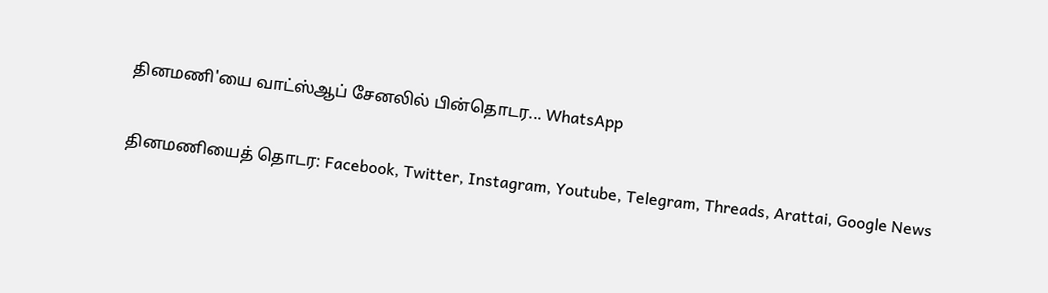தினமணி'யை வாட்ஸ்ஆப் சேனலில் பின்தொடர... WhatsApp

தினமணியைத் தொடர: Facebook, Twitter, Instagram, Youtube, Telegram, Threads, Arattai, Google News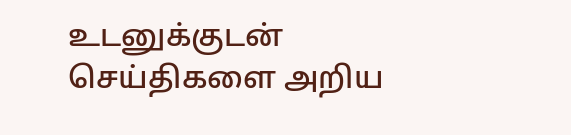உடனுக்குடன் செய்திகளை அறிய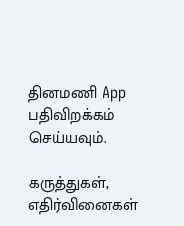தினமணி App பதிவிறக்கம் செய்யவும்.

கருத்துகள், எதிர்வினைகள்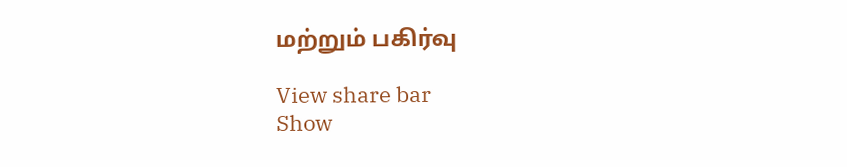மற்றும் பகிர்வு

View share bar
Show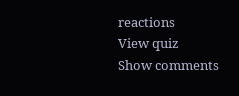reactions
View quiz
Show comments